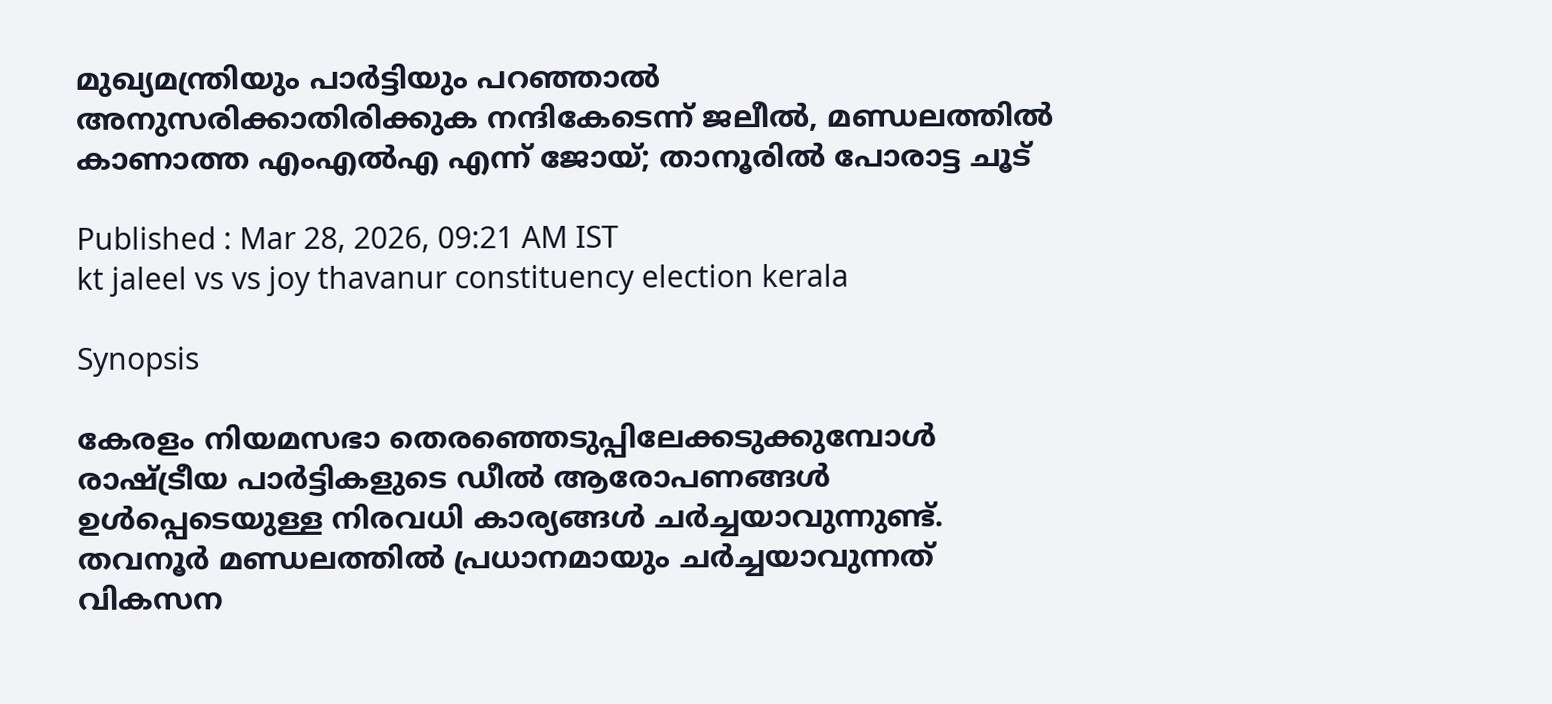മുഖ്യമന്ത്രിയും പാർട്ടിയും പറഞ്ഞാൽ അനുസരിക്കാതിരിക്കുക നന്ദികേടെന്ന് ജലീൽ, മണ്ഡലത്തിൽ കാണാത്ത എംഎൽഎ എന്ന് ജോയ്; താനൂരിൽ പോരാട്ട ചൂട്

Published : Mar 28, 2026, 09:21 AM IST
kt jaleel vs vs joy thavanur constituency election kerala

Synopsis

കേരളം നിയമസഭാ തെരഞ്ഞെടുപ്പിലേക്കടുക്കുമ്പോൾ രാഷ്ട്രീയ പാർട്ടികളുടെ ഡീല്‍ ആരോപണങ്ങൾ ഉൾപ്പെടെയുള്ള നിരവധി കാര്യങ്ങൾ ചർച്ചയാവുന്നുണ്ട്. തവനൂർ മണ്ഡലത്തിൽ പ്രധാനമായും ചർച്ചയാവുന്നത് വികസന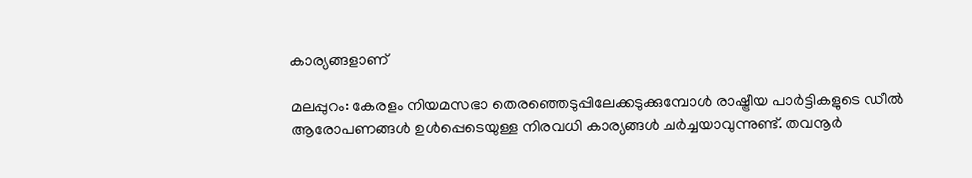കാര്യങ്ങളാണ്

മലപ്പുറം: കേരളം നിയമസഭാ തെരഞ്ഞെടുപ്പിലേക്കടുക്കുമ്പോൾ രാഷ്ട്രീയ പാർട്ടികളുടെ ഡീല്‍ ആരോപണങ്ങൾ ഉൾപ്പെടെയുള്ള നിരവധി കാര്യങ്ങൾ ചർച്ചയാവുന്നുണ്ട്. തവനൂർ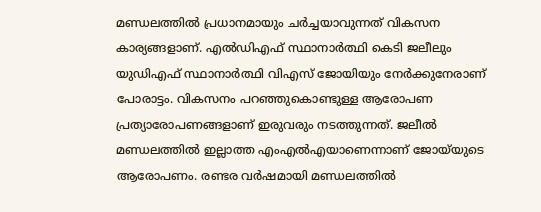മണ്ഡലത്തിൽ പ്രധാനമായും ചർച്ചയാവുന്നത് വികസന കാര്യങ്ങളാണ്. എല്‍ഡിഎഫ് സ്ഥാനാർത്ഥി കെടി ജലീലും യുഡിഎഫ് സ്ഥാനാർത്ഥി വിഎസ് ജോയിയും നേർക്കുനേരാണ് പോരാട്ടം. വികസനം പറഞ്ഞുകൊണ്ടുള്ള ആരോപണ പ്രത്യാരോപണങ്ങളാണ് ഇരുവരും നടത്തുന്നത്. ജലീല്‍ മണ്ഡലത്തില്‍ ഇല്ലാത്ത എംഎല്‍എയാണെന്നാണ് ജോയ്‌യുടെ ആരോപണം. രണ്ടര വർഷമായി മണ്ഡലത്തില്‍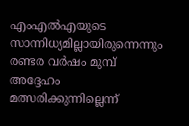എംഎൽഎയുടെ സാന്നിധ്യമില്ലായിരുന്നെന്നും രണ്ടര വർഷം മുമ്പ് അദ്ദേഹം മത്സരിക്കുന്നില്ലെന്ന്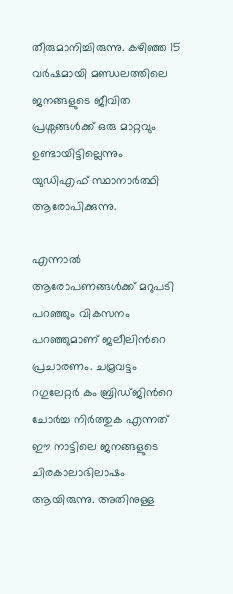തീരുമാനിച്ചിരുന്നു. കഴിഞ്ഞ 15 വർഷമായി മണ്ഡലത്തിലെ ജനങ്ങളുടെ ജീവിത പ്രശ്നങ്ങൾക്ക് ഒരു മാറ്റവും ഉണ്ടായിട്ടില്ലെന്നും യുഡിഎഫ് സ്ഥാനാർത്ഥി ആരോപിക്കുന്നു.

എന്നാൽ ആരോപണങ്ങൾക്ക് മറുപടി പറഞ്ഞും വികസനം പറഞ്ഞുമാണ് ജലീലിന്‍റെ പ്രചാരണം. ചമ്രവട്ടം റഗുലേറ്റർ കം ബ്രിഡ്ജിന്‍റെ ചോർച്ച നിർത്തുക എന്നത് ഈ നാട്ടിലെ ജനങ്ങളുടെ ചിരകാലാഭിലാഷം ആയിരുന്നു. അതിനുള്ള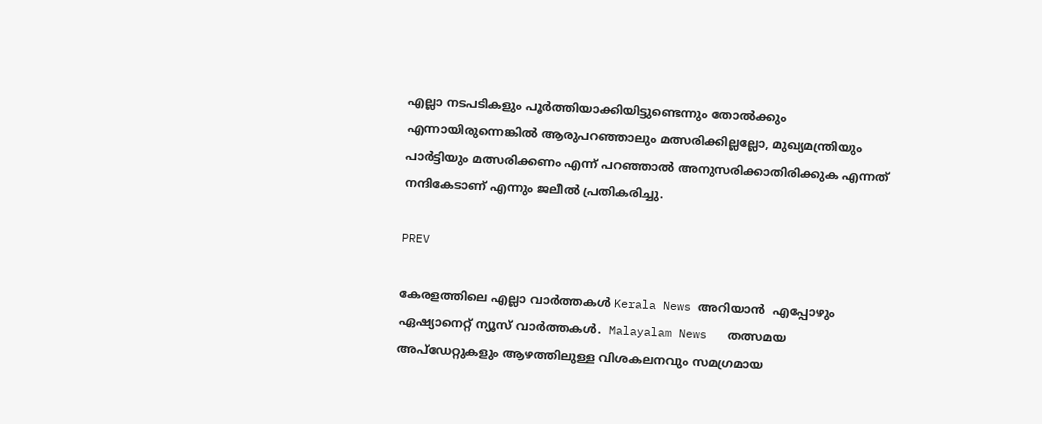എല്ലാ നടപടികളും പൂർത്തിയാക്കിയിട്ടുണ്ടെന്നും തോല്‍ക്കും എന്നായിരുന്നെങ്കില്‍ ആരുപറഞ്ഞാലും മത്സരിക്കില്ലല്ലോ, മുഖ്യമന്ത്രിയും പാർട്ടിയും മത്സരിക്കണം എന്ന് പറഞ്ഞാൽ അനുസരിക്കാതിരിക്കുക എന്നത് നന്ദികേടാണ് എന്നും ജലീല്‍ പ്രതികരിച്ചു.

PREV

കേരളത്തിലെ എല്ലാ വാർത്തകൾ Kerala News അറിയാൻ  എപ്പോഴും ഏഷ്യാനെറ്റ് ന്യൂസ് വാർത്തകൾ.  Malayalam News   തത്സമയ അപ്‌ഡേറ്റുകളും ആഴത്തിലുള്ള വിശകലനവും സമഗ്രമായ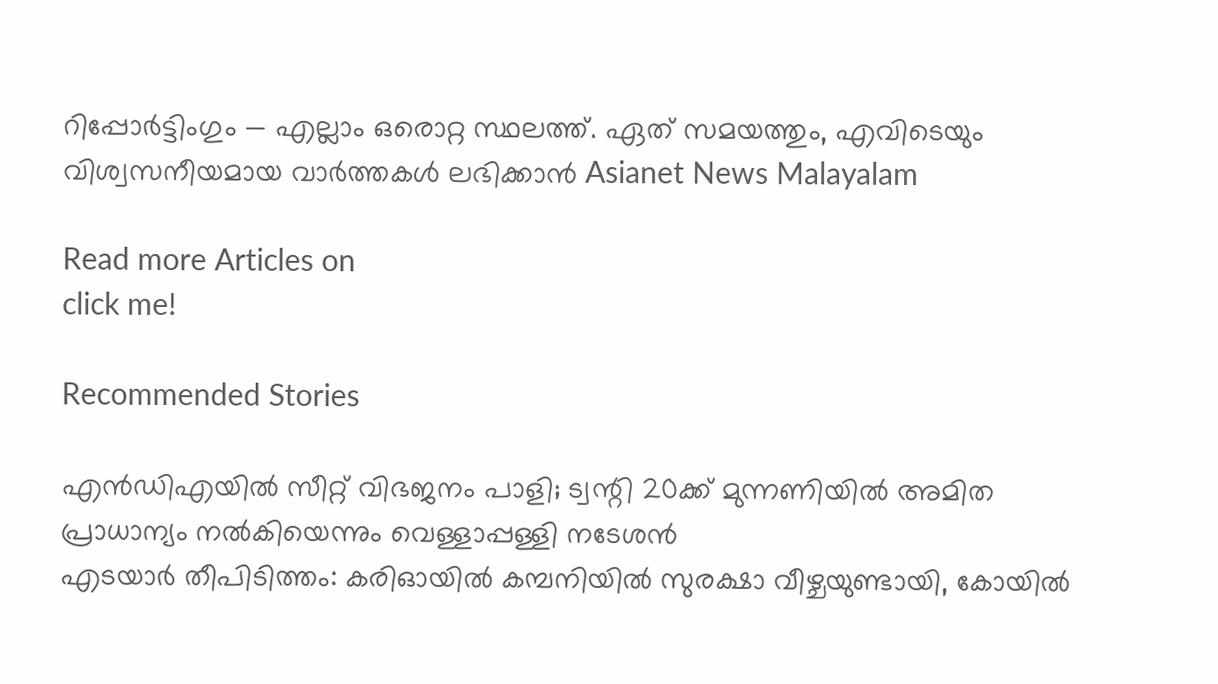റിപ്പോർട്ടിംഗും — എല്ലാം ഒരൊറ്റ സ്ഥലത്ത്. ഏത് സമയത്തും, എവിടെയും വിശ്വസനീയമായ വാർത്തകൾ ലഭിക്കാൻ Asianet News Malayalam

Read more Articles on
click me!

Recommended Stories

എൻഡിഎയിൽ സീറ്റ് വിഭജനം പാളി; ട്വന്റി 20ക്ക് മുന്നണിയിൽ അമിത പ്രാധാന്യം നൽകിയെന്നും വെള്ളാപ്പള്ളി നടേശൻ
എടയാർ തീപിടിത്തം: കരിഓയിൽ കമ്പനിയിൽ സുരക്ഷാ വീഴ്ചയുണ്ടായി, കോയിൽ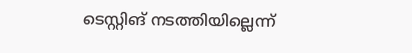ടെസ്റ്റിങ് നടത്തിയില്ലെന്ന്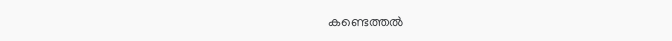കണ്ടെത്തൽ